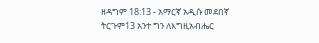ዘዳግም 18:13 - አማርኛ አዲሱ መደበኛ ትርጉም13 አንተ ግን ለእግዚአብሔር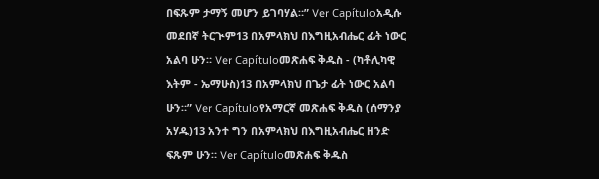በፍጹም ታማኝ መሆን ይገባሃል።” Ver Capítuloአዲሱ መደበኛ ትርጒም13 በአምላክህ በእግዚአብሔር ፊት ነውር አልባ ሁን። Ver Capítuloመጽሐፍ ቅዱስ - (ካቶሊካዊ እትም - ኤማሁስ)13 በአምላክህ በጌታ ፊት ነውር አልባ ሁን።” Ver Capítuloየአማርኛ መጽሐፍ ቅዱስ (ሰማንያ አሃዱ)13 አንተ ግን በአምላክህ በእግዚአብሔር ዘንድ ፍጹም ሁን። Ver Capítuloመጽሐፍ ቅዱስ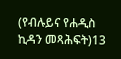(የብሉይና የሐዲስ ኪዳን መጻሕፍት)13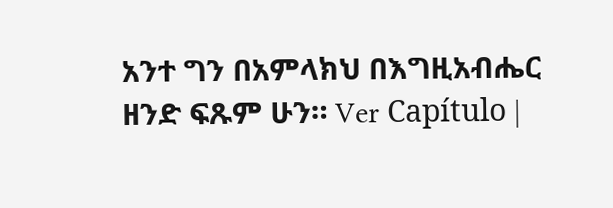አንተ ግን በአምላክህ በእግዚአብሔር ዘንድ ፍጹም ሁን። Ver Capítulo |